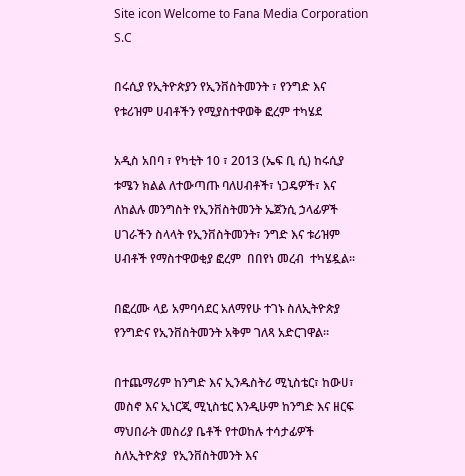Site icon Welcome to Fana Media Corporation S.C

በሩሲያ የኢትዮጵያን የኢንቨስትመንት ፣ የንግድ እና  የቱሪዝም ሀብቶችን የሚያስተዋወቅ ፎረም ተካሄደ

አዲስ አበባ ፣ የካቲት 10 ፣ 2013 (ኤፍ ቢ ሲ) ከሩሲያ ቱሜን ክልል ለተውጣጡ ባለሀብቶች፣ ነጋዴዎች፣ እና ለከልሉ መንግስት የኢንቨስትመንት ኤጀንሲ ኃላፊዎች ሀገራችን ስላላት የኢንቨስትመንት፣ ንግድ እና ቱሪዝም ሀብቶች የማስተዋወቂያ ፎረም  በበየነ መረብ  ተካሄዷል፡፡

በፎረሙ ላይ አምባሳደር አለማየሁ ተገኑ ስለኢትዮጵያ የንግድና የኢንቨስትመንት አቅም ገለጻ አድርገዋል።

በተጨማሪም ከንግድ እና ኢንዱስትሪ ሚኒስቴር፣ ከውሀ፣ መስኖ እና ኢነርጂ ሚኒስቴር እንዲሁም ከንግድ እና ዘርፍ ማህበራት መስሪያ ቤቶች የተወከሉ ተሳታፊዎች ስለኢትዮጵያ  የኢንቨስትመንት እና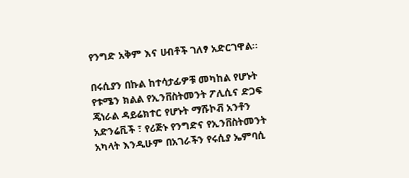የንግድ አቅም እና ሀብቶች ገለፃ አድርገዋል፡፡

በሩሲያን በኩል ከተሳታፊዎቹ መካከል የሆኑት የቱሜን ክልል የኢንቨስትመንት ፖሊሲና ድጋፍ ጄነራል ዳይሬክተር የሆኑት ማሹኮቭ አንቶን አድንሬቪች ፣ የሪጅኑ የንግድና የኢንቨስትመንት አካላት እንዲሁም በአገራችን የሩሲያ ኤምባሲ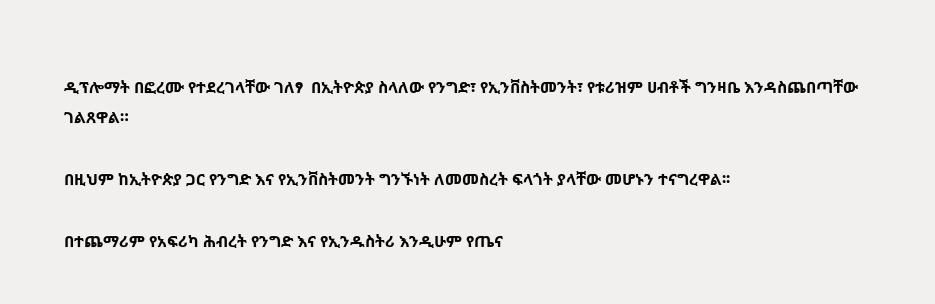ዲፕሎማት በፎረሙ የተደረገላቸው ገለፃ  በኢትዮጵያ ስላለው የንግድ፣ የኢንቨስትመንት፣ የቱሪዝም ሀብቶች ግንዛቤ እንዳስጨበጣቸው ገልጸዋል።

በዚህም ከኢትዮጵያ ጋር የንግድ እና የኢንቨስትመንት ግንኙነት ለመመስረት ፍላጎት ያላቸው መሆኑን ተናግረዋል፡፡

በተጨማሪም የአፍሪካ ሕብረት የንግድ እና የኢንዱስትሪ እንዲሁም የጤና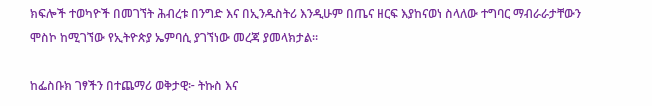ክፍሎች ተወካዮች በመገኘት ሕብረቱ በንግድ እና በኢንዱስትሪ እንዲሁም በጤና ዘርፍ እያከናወነ ስላለው ተግባር ማብራራታቸውን ሞስኮ ከሚገኘው የኢትዮጵያ ኤምባሲ ያገኘነው መረጃ ያመላክታል።

ከፌስቡክ ገፃችን በተጨማሪ ወቅታዊ፦ ትኩስ እና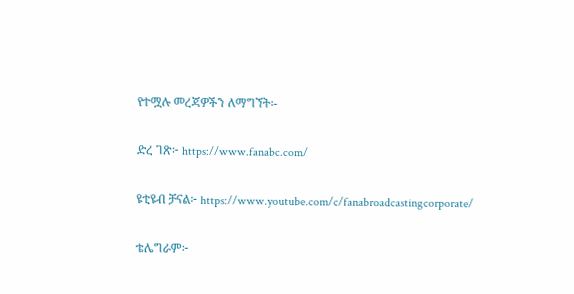የተሟሉ መረጃዎችን ለማግኘት፡-

ድረ ገጽ፦ https://www.fanabc.com/

ዩቲዩብ ቻናል፦ https://www.youtube.com/c/fanabroadcastingcorporate/

ቴሌግራም፦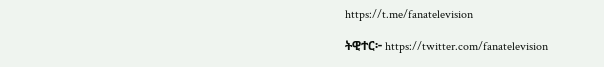https://t.me/fanatelevision

ትዊተር፦ https://twitter.com/fanatelevision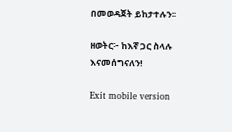በመወዳጀት ይከታተሉን፡፡

ዘወትር፦ ከእኛ ጋር ስላሉ እናመሰግናለን!

Exit mobile version